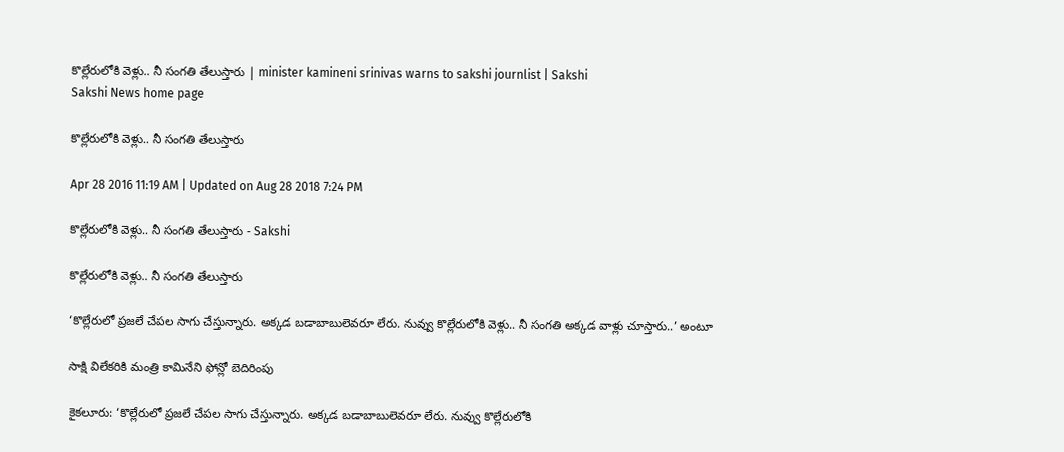కొల్లేరులోకి వెళ్లు.. నీ సంగతి తేలుస్తారు | minister kamineni srinivas warns to sakshi journlist | Sakshi
Sakshi News home page

కొల్లేరులోకి వెళ్లు.. నీ సంగతి తేలుస్తారు

Apr 28 2016 11:19 AM | Updated on Aug 28 2018 7:24 PM

కొల్లేరులోకి వెళ్లు.. నీ సంగతి తేలుస్తారు - Sakshi

కొల్లేరులోకి వెళ్లు.. నీ సంగతి తేలుస్తారు

‘కొల్లేరులో ప్రజలే చేపల సాగు చేస్తున్నారు. అక్కడ బడాబాబులెవరూ లేరు. నువ్వు కొల్లేరులోకి వెళ్లు.. నీ సంగతి అక్కడ వాళ్లు చూస్తారు..’ అంటూ

సాక్షి విలేకరికి మంత్రి కామినేని ఫోన్లో బెదిరింపు

కైకలూరు: ‘కొల్లేరులో ప్రజలే చేపల సాగు చేస్తున్నారు. అక్కడ బడాబాబులెవరూ లేరు. నువ్వు కొల్లేరులోకి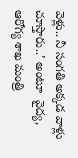వెళ్లు.. నీ సంగతి అక్కడ వాళ్లు చూస్తారు..’ అంటూ  వైద్య, ఆరోగ్య శాఖ మంత్రి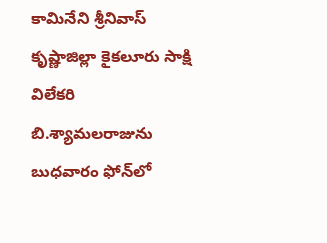కామినేని శ్రీనివాస్ కృష్ణాజిల్లా కైకలూరు సాక్షి విలేకరి బి.శ్యామలరాజును బుధవారం ఫోన్‌లో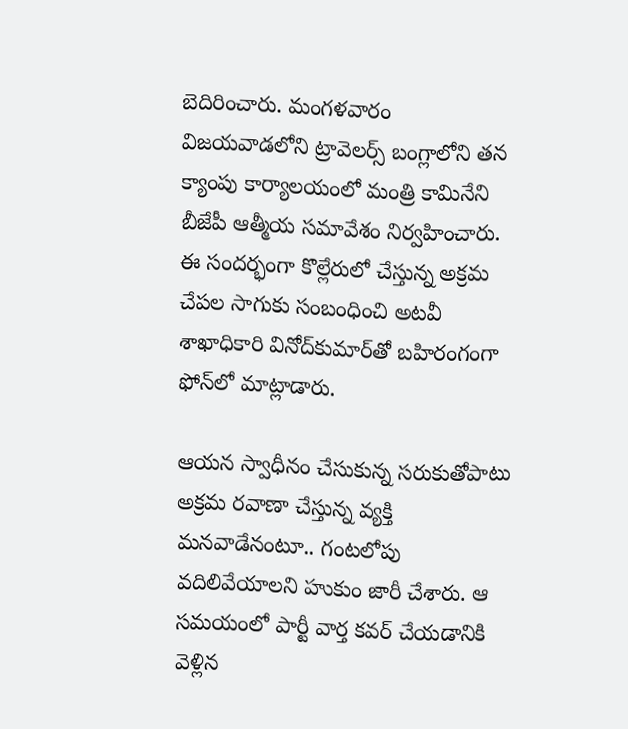బెదిరించారు. మంగళవారం విజయవాడలోని ట్రావెలర్స్ బంగ్లాలోని తన క్యాంపు కార్యాలయంలో మంత్రి కామినేని బీజేపీ ఆత్మీయ సమావేశం నిర్వహించారు. ఈ సందర్భంగా కొల్లేరులో చేస్తున్న అక్రమ చేపల సాగుకు సంబంధించి అటవీ శాఖాధికారి వినోద్‌కుమార్‌తో బహిరంగంగా ఫోన్‌లో మాట్లాడారు.

ఆయన స్వాధీనం చేసుకున్న సరుకుతోపాటు అక్రమ రవాణా చేస్తున్న వ్యక్తి మనవాడేనంటూ.. గంటలోపు వదిలివేయాలని హుకుం జారీ చేశారు. ఆ సమయంలో పార్టీ వార్త కవర్ చేయడానికి వెళ్లిన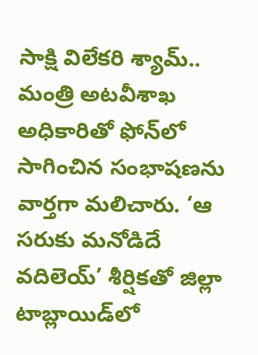సాక్షి విలేకరి శ్యామ్.. మంత్రి అటవీశాఖ అధికారితో ఫోన్‌లో సాగించిన సంభాషణను వార్తగా మలిచారు. ‘ఆ సరుకు మనోడిదే వదిలెయ్’ శీర్షికతో జిల్లా టాబ్లాయిడ్‌లో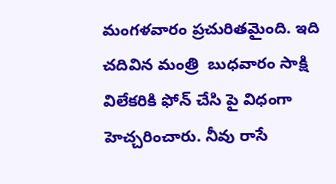మంగళవారం ప్రచురితమైంది. ఇది చదివిన మంత్రి  బుధవారం సాక్షి విలేకరికి ఫోన్ చేసి పై విధంగా హెచ్చరించారు. నీవు రాసే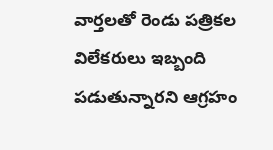వార్తలతో రెండు పత్రికల విలేకరులు ఇబ్బంది పడుతున్నారని ఆగ్రహం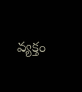వ్యక్తం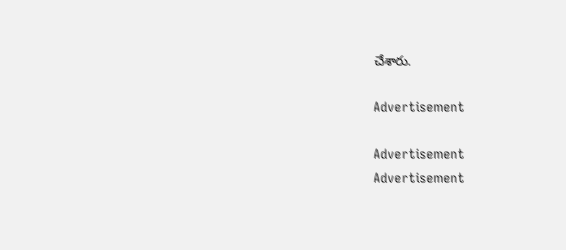చేశారు.

Advertisement

Advertisement
Advertisement